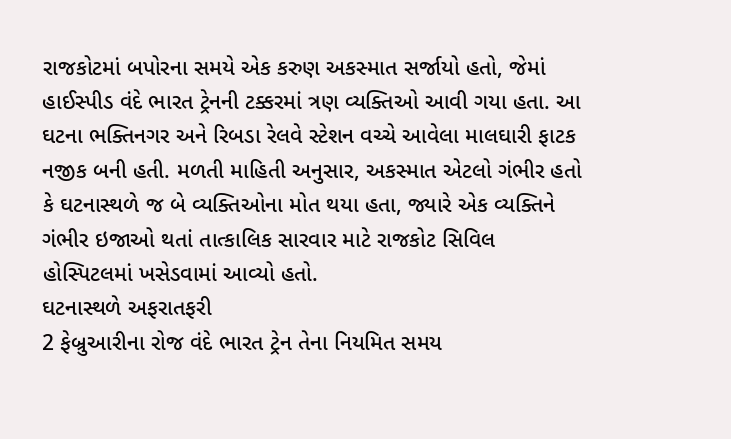રાજકોટમાં બપોરના સમયે એક કરુણ અકસ્માત સર્જાયો હતો, જેમાં હાઈસ્પીડ વંદે ભારત ટ્રેનની ટક્કરમાં ત્રણ વ્યક્તિઓ આવી ગયા હતા. આ ઘટના ભક્તિનગર અને રિબડા રેલવે સ્ટેશન વચ્ચે આવેલા માલઘારી ફાટક નજીક બની હતી. મળતી માહિતી અનુસાર, અકસ્માત એટલો ગંભીર હતો કે ઘટનાસ્થળે જ બે વ્યક્તિઓના મોત થયા હતા, જ્યારે એક વ્યક્તિને ગંભીર ઇજાઓ થતાં તાત્કાલિક સારવાર માટે રાજકોટ સિવિલ હોસ્પિટલમાં ખસેડવામાં આવ્યો હતો.
ઘટનાસ્થળે અફરાતફરી
2 ફેબ્રુઆરીના રોજ વંદે ભારત ટ્રેન તેના નિયમિત સમય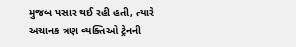મુજબ પસાર થઈ રહી હતી, ત્યારે અચાનક ત્રણ વ્યક્તિઓ ટ્રેનની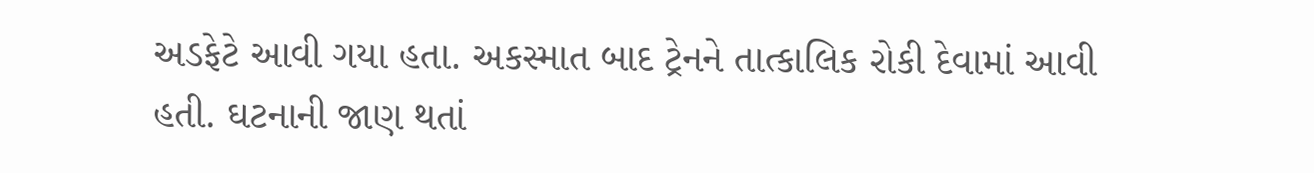અડફેટે આવી ગયા હતા. અકસ્માત બાદ ટ્રેનને તાત્કાલિક રોકી દેવામાં આવી હતી. ઘટનાની જાણ થતાં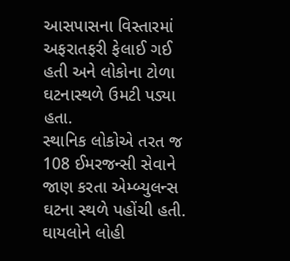આસપાસના વિસ્તારમાં અફરાતફરી ફેલાઈ ગઈ હતી અને લોકોના ટોળા ઘટનાસ્થળે ઉમટી પડ્યા હતા.
સ્થાનિક લોકોએ તરત જ 108 ઈમરજન્સી સેવાને જાણ કરતા એમ્બ્યુલન્સ ઘટના સ્થળે પહોંચી હતી. ઘાયલોને લોહી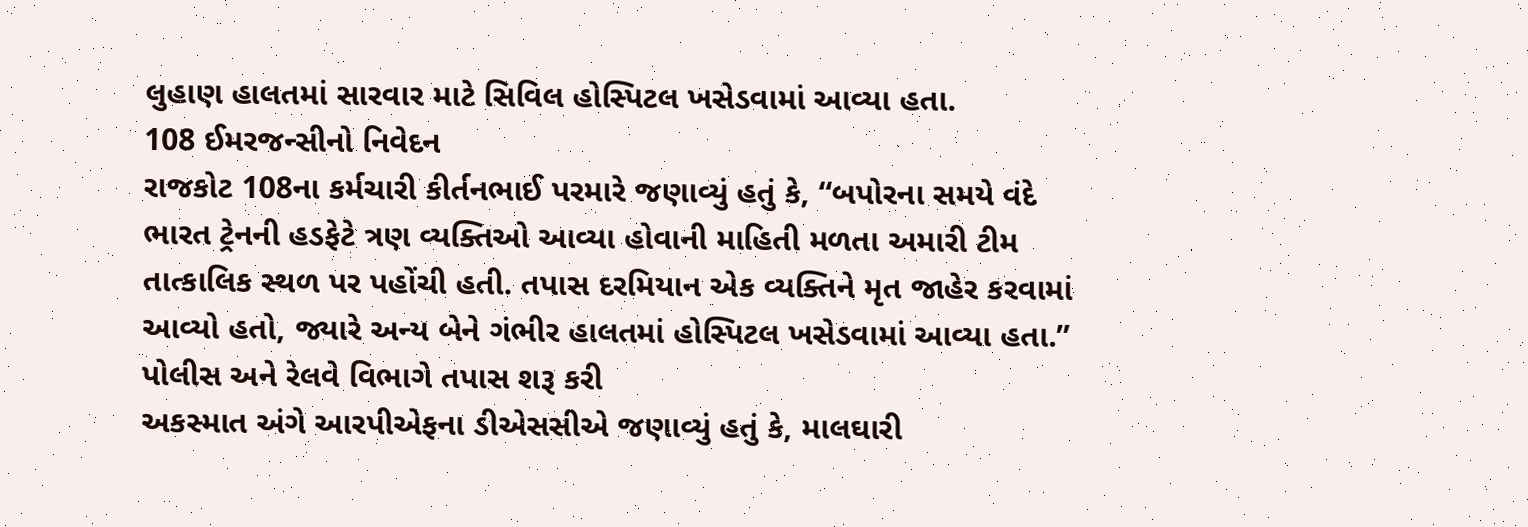લુહાણ હાલતમાં સારવાર માટે સિવિલ હોસ્પિટલ ખસેડવામાં આવ્યા હતા.
108 ઈમરજન્સીનો નિવેદન
રાજકોટ 108ના કર્મચારી કીર્તનભાઈ પરમારે જણાવ્યું હતું કે, “બપોરના સમયે વંદે ભારત ટ્રેનની હડફેટે ત્રણ વ્યક્તિઓ આવ્યા હોવાની માહિતી મળતા અમારી ટીમ તાત્કાલિક સ્થળ પર પહોંચી હતી. તપાસ દરમિયાન એક વ્યક્તિને મૃત જાહેર કરવામાં આવ્યો હતો, જ્યારે અન્ય બેને ગંભીર હાલતમાં હોસ્પિટલ ખસેડવામાં આવ્યા હતા.”
પોલીસ અને રેલવે વિભાગે તપાસ શરૂ કરી
અકસ્માત અંગે આરપીએફના ડીએસસીએ જણાવ્યું હતું કે, માલઘારી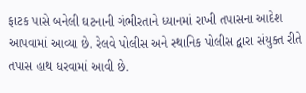ફાટક પાસે બનેલી ઘટનાની ગંભીરતાને ધ્યાનમાં રાખી તપાસના આદેશ આપવામાં આવ્યા છે. રેલવે પોલીસ અને સ્થાનિક પોલીસ દ્વારા સંયુક્ત રીતે તપાસ હાથ ધરવામાં આવી છે.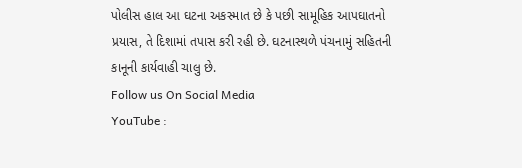પોલીસ હાલ આ ઘટના અકસ્માત છે કે પછી સામૂહિક આપઘાતનો પ્રયાસ, તે દિશામાં તપાસ કરી રહી છે. ઘટનાસ્થળે પંચનામું સહિતની કાનૂની કાર્યવાહી ચાલુ છે.
Follow us On Social Media
YouTube :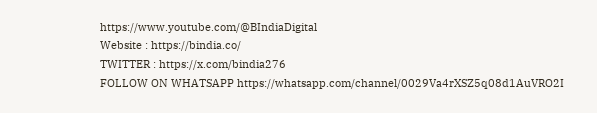https://www.youtube.com/@BIndiaDigital
Website : https://bindia.co/
TWITTER : https://x.com/bindia276
FOLLOW ON WHATSAPP https://whatsapp.com/channel/0029Va4rXSZ5q08d1AuVRO2I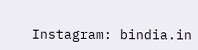Instagram: bindia.in